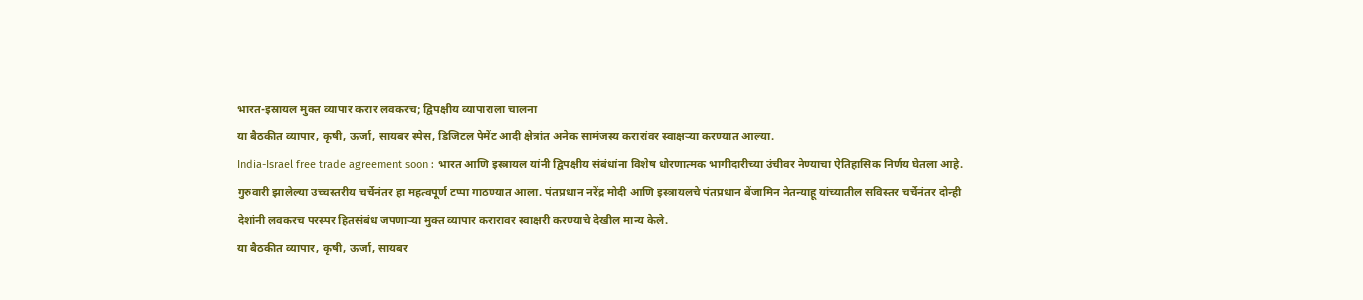भारत-इस्रायल मुक्त व्यापार करार लवकरच; द्विपक्षीय व्यापाराला चालना
या बैठकीत व्यापार, कृषी, ऊर्जा, सायबर स्पेस, डिजिटल पेमेंट आदी क्षेत्रांत अनेक सामंजस्य करारांवर स्वाक्षऱ्या करण्यात आल्या.
India-Israel free trade agreement soon : भारत आणि इस्त्रायल यांनी द्विपक्षीय संबंधांना विशेष धोरणात्मक भागीदारीच्या उंचीवर नेण्याचा ऐतिहासिक निर्णय घेतला आहे. गुरुवारी झालेल्या उच्चस्तरीय चर्चेनंतर हा महत्वपूर्ण टप्पा गाठण्यात आला. पंतप्रधान नरेंद्र मोदी आणि इस्त्रायलचे पंतप्रधान बेंजामिन नेतन्याहू यांच्यातील सविस्तर चर्चेनंतर दोन्ही देशांनी लवकरच परस्पर हितसंबंध जपणाऱ्या मुक्त व्यापार करारावर स्वाक्षरी करण्याचे देखील मान्य केले.
या बैठकीत व्यापार, कृषी, ऊर्जा, सायबर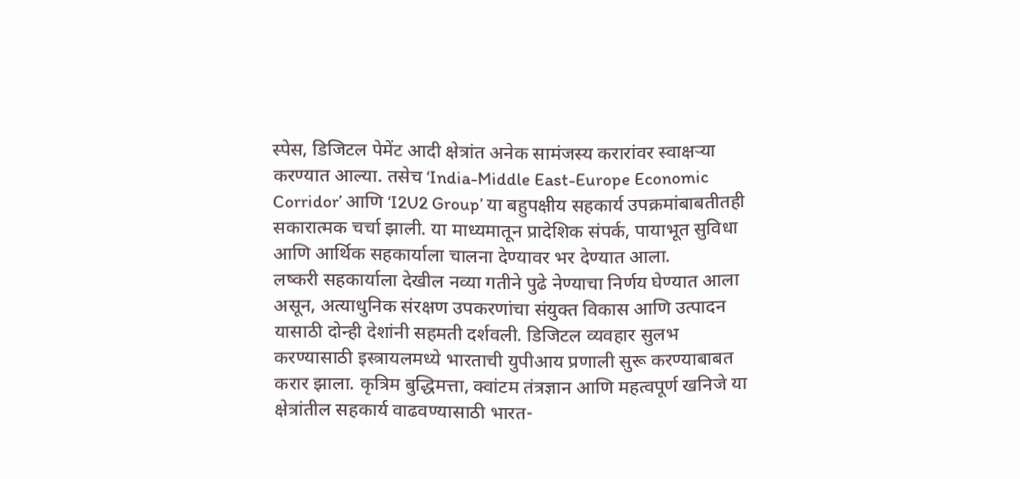स्पेस, डिजिटल पेमेंट आदी क्षेत्रांत अनेक सामंजस्य करारांवर स्वाक्षऱ्या करण्यात आल्या. तसेच ‘India-Middle East-Europe Economic Corridor’ आणि ‘I2U2 Group’ या बहुपक्षीय सहकार्य उपक्रमांबाबतीतही सकारात्मक चर्चा झाली. या माध्यमातून प्रादेशिक संपर्क, पायाभूत सुविधा आणि आर्थिक सहकार्याला चालना देण्यावर भर देण्यात आला.
लष्करी सहकार्याला देखील नव्या गतीने पुढे नेण्याचा निर्णय घेण्यात आला असून, अत्याधुनिक संरक्षण उपकरणांचा संयुक्त विकास आणि उत्पादन यासाठी दोन्ही देशांनी सहमती दर्शवली. डिजिटल व्यवहार सुलभ करण्यासाठी इस्त्रायलमध्ये भारताची युपीआय प्रणाली सुरू करण्याबाबत करार झाला. कृत्रिम बुद्धिमत्ता, क्वांटम तंत्रज्ञान आणि महत्वपूर्ण खनिजे या क्षेत्रांतील सहकार्य वाढवण्यासाठी भारत-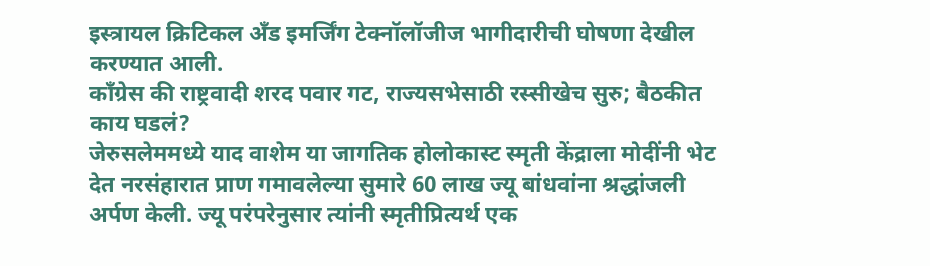इस्त्रायल क्रिटिकल अँड इमर्जिंग टेक्नॉलॉजीज भागीदारीची घोषणा देखील करण्यात आली.
काँग्रेस की राष्ट्रवादी शरद पवार गट, राज्यसभेसाठी रस्सीखेच सुरु; बैठकीत काय घडलं?
जेरुसलेममध्ये याद वाशेम या जागतिक होलोकास्ट स्मृती केंद्राला मोदींनी भेट देत नरसंहारात प्राण गमावलेल्या सुमारे 60 लाख ज्यू बांधवांना श्रद्धांजली अर्पण केली. ज्यू परंपरेनुसार त्यांनी स्मृतीप्रित्यर्थ एक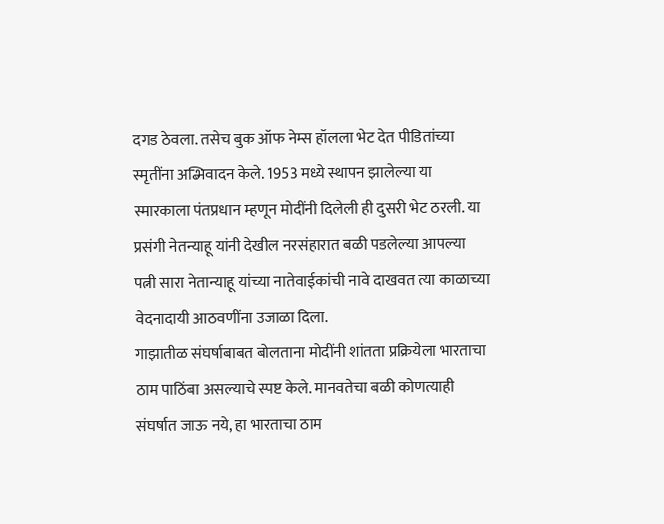दगड ठेवला. तसेच बुक ऑफ नेम्स हॉलला भेट देत पीडितांच्या स्मृतींना अब्भिवादन केले. 1953 मध्ये स्थापन झालेल्या या स्मारकाला पंतप्रधान म्हणून मोदींनी दिलेली ही दुसरी भेट ठरली. या प्रसंगी नेतन्याहू यांनी देखील नरसंहारात बळी पडलेल्या आपल्या पत्नी सारा नेतान्याहू यांच्या नातेवाईकांची नावे दाखवत त्या काळाच्या वेदनादायी आठवणींना उजाळा दिला.
गाझातीळ संघर्षाबाबत बोलताना मोदींनी शांतता प्रक्रियेला भारताचा ठाम पाठिंबा असल्याचे स्पष्ट केले. मानवतेचा बळी कोणत्याही संघर्षात जाऊ नये, हा भारताचा ठाम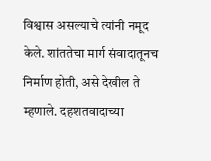विश्वास असल्याचे त्यांनी नमूद केले. शांततेचा मार्ग संवादातूनच निर्माण होती, असे देखील ते म्हणाले. दहशतवादाच्या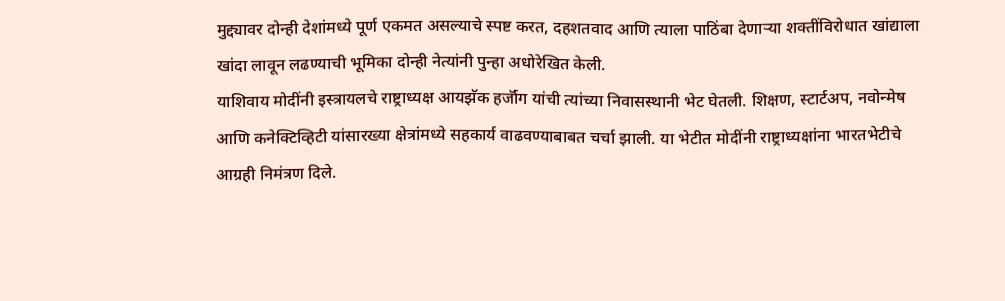मुद्द्यावर दोन्ही देशांमध्ये पूर्ण एकमत असल्याचे स्पष्ट करत, दहशतवाद आणि त्याला पाठिंबा देणाऱ्या शक्तींविरोधात खांद्याला खांदा लावून लढण्याची भूमिका दोन्ही नेत्यांनी पुन्हा अधोरेखित केली.
याशिवाय मोदींनी इस्त्रायलचे राष्ट्राध्यक्ष आयझॅक हर्जॉग यांची त्यांच्या निवासस्थानी भेट घेतली. शिक्षण, स्टार्टअप, नवोन्मेष आणि कनेक्टिव्हिटी यांसारख्या क्षेत्रांमध्ये सहकार्य वाढवण्याबाबत चर्चा झाली. या भेटीत मोदींनी राष्ट्राध्यक्षांना भारतभेटीचे आग्रही निमंत्रण दिले.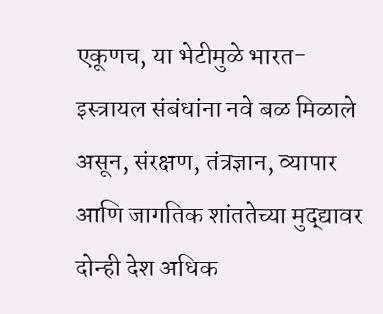एकूणच, या भेटीमुळे भारत-इस्त्रायल संबंधांना नवे बळ मिळाले असून, संरक्षण, तंत्रज्ञान, व्यापार आणि जागतिक शांततेच्या मुद्द्यावर दोन्ही देश अधिक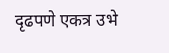दृढपणे एकत्र उभे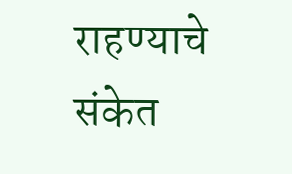राहण्याचे संकेत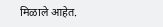मिळाले आहेत.